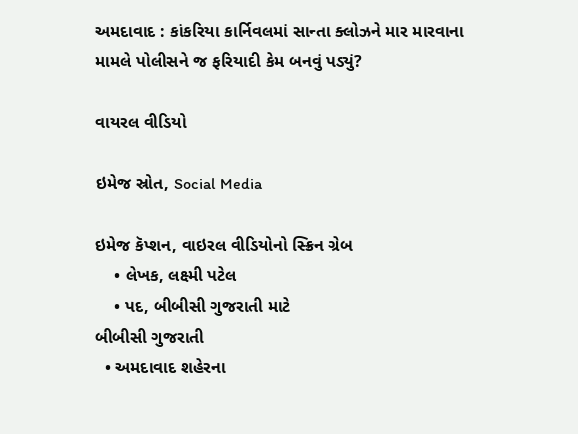અમદાવાદ : કાંકરિયા કાર્નિવલમાં સાન્તા ક્લોઝને માર મારવાના મામલે પોલીસને જ ફરિયાદી કેમ બનવું પડ્યું?

વાયરલ વીડિયો

ઇમેજ સ્રોત, Social Media

ઇમેજ કૅપ્શન, વાઇરલ વીડિયોનો સ્ક્રિન ગ્રેબ
    • લેખક, લક્ષ્મી પટેલ
    • પદ, બીબીસી ગુજરાતી માટે
બીબીસી ગુજરાતી
  • અમદાવાદ શહેરના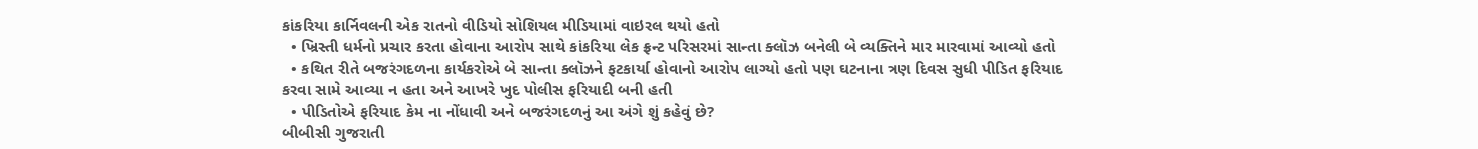કાંકરિયા કાર્નિવલની એક રાતનો વીડિયો સોશિયલ મીડિયામાં વાઇરલ થયો હતો
  • ખ્રિસ્તી ધર્મનો પ્રચાર કરતા હોવાના આરોપ સાથે કાંકરિયા લેક ફ્રન્ટ પરિસરમાં સાન્તા ક્લૉઝ બનેલી બે વ્યક્તિને માર મારવામાં આવ્યો હતો
  • કથિત રીતે બજરંગદળના કાર્યકરોએ બે સાન્તા ક્લૉઝને ફટકાર્યા હોવાનો આરોપ લાગ્યો હતો પણ ઘટનાના ત્રણ દિવસ સુધી પીડિત ફરિયાદ કરવા સામે આવ્યા ન હતા અને આખરે ખુદ પોલીસ ફરિયાદી બની હતી
  • પીડિતોએ ફરિયાદ કેમ ના નોંધાવી અને બજરંગદળનું આ અંગે શું કહેવું છે?
બીબીસી ગુજરાતી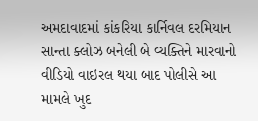અમદાવાદમાં કાંકરિયા કાર્નિવલ દરમિયાન સાન્તા ક્લોઝ બનેલી બે વ્યક્તિને મારવાનો વીડિયો વાઇરલ થયા બાદ પોલીસે આ મામલે ખુદ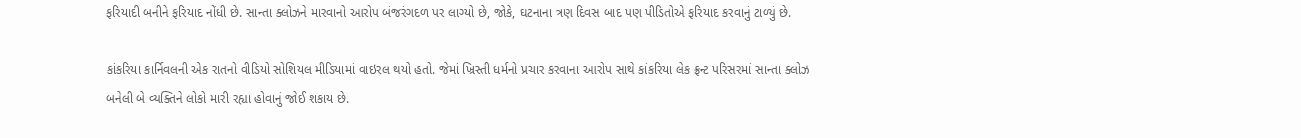ફરિયાદી બનીને ફરિયાદ નોંધી છે. સાન્તા ક્લોઝને મારવાનો આરોપ બંજરંગદળ પર લાગ્યો છે, જોકે, ઘટનાના ત્રણ દિવસ બાદ પણ પીડિતોએ ફરિયાદ કરવાનું ટાળ્યું છે.

કાંકરિયા કાર્નિવલની એક રાતનો વીડિયો સોશિયલ મીડિયામાં વાઇરલ થયો હતો. જેમાં ખ્રિસ્તી ધર્મનો પ્રચાર કરવાના આરોપ સાથે કાંકરિયા લેક ફ્રન્ટ પરિસરમાં સાન્તા ક્લોઝ બનેલી બે વ્યક્તિને લોકો મારી રહ્યા હોવાનું જોઈ શકાય છે.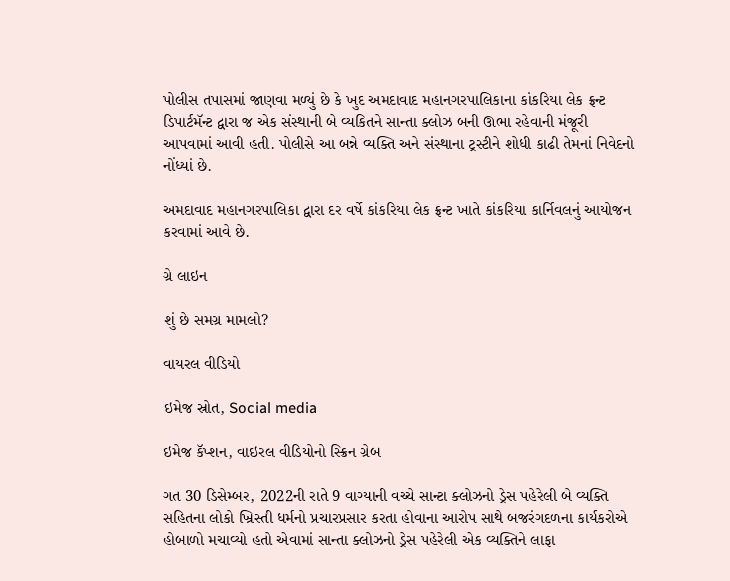પોલીસ તપાસમાં જાણવા મળ્યું છે કે ખુદ અમદાવાદ મહાનગરપાલિકાના કાંકરિયા લેક ફ્રન્ટ ડિપાર્ટમૅન્ટ દ્વારા જ એક સંસ્થાની બે વ્યકિતને સાન્તા ક્લોઝ બની ઊભા રહેવાની મંજૂરી આપવામાં આવી હતી. પોલીસે આ બન્ને વ્યક્તિ અને સંસ્થાના ટ્રસ્ટીને શોધી કાઢી તેમનાં નિવેદનો નોંધ્યાં છે.

અમદાવાદ મહાનગરપાલિકા દ્વારા દર વર્ષે કાંકરિયા લેક ફ્રન્ટ ખાતે કાંકરિયા કાર્નિવલનું આયોજન કરવામાં આવે છે.

ગ્રે લાઇન

શું છે સમગ્ર મામલો?

વાયરલ વીડિયો

ઇમેજ સ્રોત, Social media

ઇમેજ કૅપ્શન, વાઇરલ વીડિયોનો સ્ક્રિન ગ્રેબ

ગત 30 ડિસેમ્બર, 2022ની રાતે 9 વાગ્યાની વચ્ચે સાન્ટા ક્લોઝનો ડ્રેસ પહેરેલી બે વ્યક્તિ સહિતના લોકો ખ્રિસ્તી ધર્મનો પ્રચારપ્રસાર કરતા હોવાના આરોપ સાથે બજરંગદળના કાર્યકરોએ હોબાળો મચાવ્યો હતો એવામાં સાન્તા ક્લોઝનો ડ્રેસ પહેરેલી એક વ્યક્તિને લાફા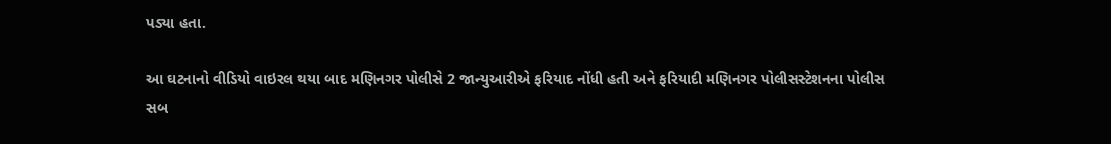પડ્યા હતા.

આ ઘટનાનો વીડિયો વાઇરલ થયા બાદ મણિનગર પોલીસે 2 જાન્યુઆરીએ ફરિયાદ નોંધી હતી અને ફરિયાદી મણિનગર પોલીસસ્ટેશનના પોલીસ સબ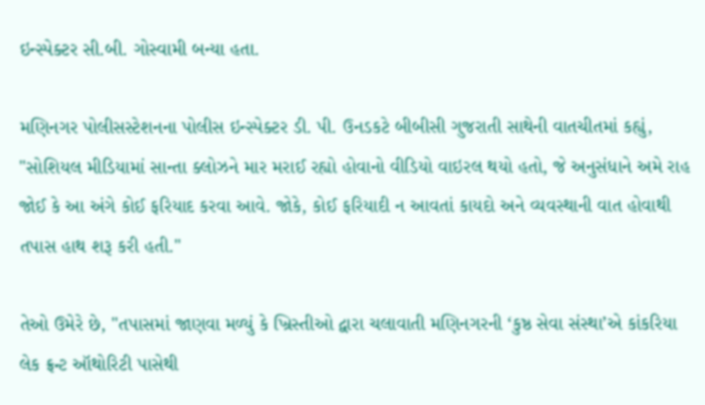ઇન્સ્પેક્ટર સી.બી. ગોસ્વામી બન્યા હતા.

મણિનગર પોલીસસ્ટેશનના પોલીસ ઇન્સ્પેક્ટર ડી. પી. ઉનડકટે બીબીસી ગુજરાતી સાથેની વાતચીતમાં કહ્યું, "સોશિયલ મીડિયામાં સાન્તા ક્લોઝને માર મરાઈ રહ્યો હોવાનો વીડિયો વાઇરલ થયો હતો, જે અનુસંધાને અમે રાહ જોઈ કે આ અંગે કોઈ ફરિયાદ કરવા આવે. જોકે, કોઈ ફરિયાદી ન આવતાં કાયદો અને વ્યવસ્થાની વાત હોવાથી તપાસ હાથ શરૂ કરી હતી."

તેઓ ઉમેરે છે, "તપાસમાં જાણવા મળ્યું કે ખ્રિસ્તીઓ દ્વારા ચલાવાતી મણિનગરની ‘કુષ્ઠ સેવા સંસ્થા’એ કાંકરિયા લેક ફ્રન્ટ ઑથોરિટી પાસેથી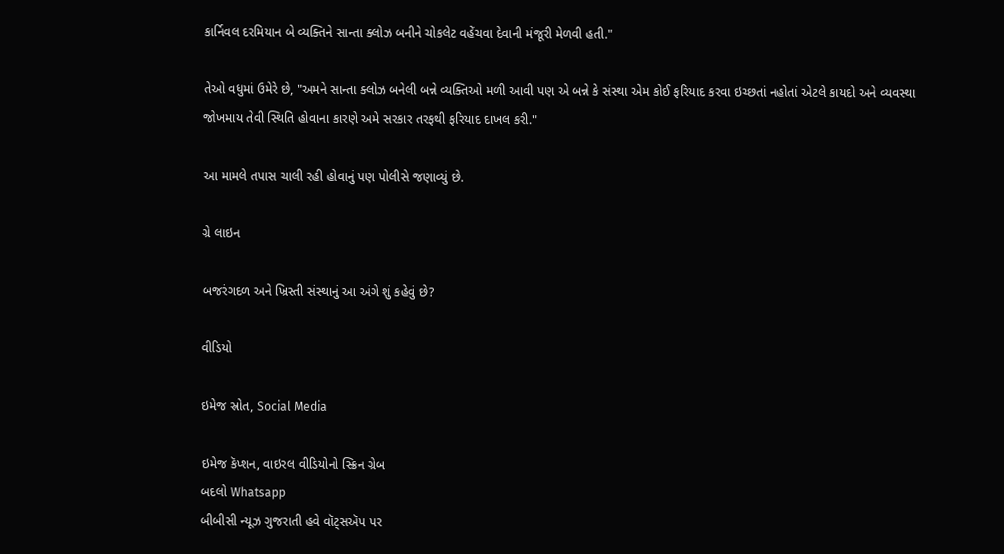કાર્નિવલ દરમિયાન બે વ્યક્તિને સાન્તા ક્લોઝ બનીને ચોકલેટ વહેંચવા દેવાની મંજૂરી મેળવી હતી."

તેઓ વધુમાં ઉમેરે છે, "અમને સાન્તા ક્લોઝ બનેલી બન્ને વ્યક્તિઓ મળી આવી પણ એ બન્ને કે સંસ્થા એમ કોઈ ફરિયાદ કરવા ઇચ્છતાં નહોતાં એટલે કાયદો અને વ્યવસ્થા જોખમાય તેવી સ્થિતિ હોવાના કારણે અમે સરકાર તરફથી ફરિયાદ દાખલ કરી."

આ મામલે તપાસ ચાલી રહી હોવાનું પણ પોલીસે જણાવ્યું છે.

ગ્રે લાઇન

બજરંગદળ અને ખ્રિસ્તી સંસ્થાનું આ અંગે શું કહેવું છે?

વીડિયો

ઇમેજ સ્રોત, Social Media

ઇમેજ કૅપ્શન, વાઇરલ વીડિયોનો સ્ક્રિન ગ્રેબ
બદલો Whatsapp
બીબીસી ન્યૂઝ ગુજરાતી હવે વૉટ્સઍપ પર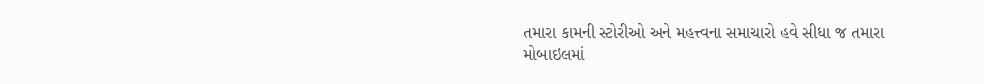તમારા કામની સ્ટોરીઓ અને મહત્ત્વના સમાચારો હવે સીધા જ તમારા મોબાઇલમાં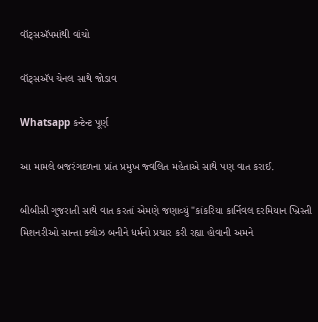વૉટ્સઍપમાંથી વાંચો

વૉટ્સઍપ ચેનલ સાથે જોડાવ

Whatsapp કન્ટેન્ટ પૂર્ણ

આ મામલે બજરંગદળના પ્રાંત પ્રમુખ જ્વલિત મહેતાએ સાથે પણ વાત કરાઈ.

બીબીસી ગુજરાતી સાથે વાત કરતાં એમણે જણાવ્યું "કાંકરિયા કાર્નિવલ દરમિયાન ખ્રિસ્તી મિશનરીઓ સાન્તા ક્લોઝ બનીને ધર્મનો પ્રચાર કરી રહ્યા હોવાની અમને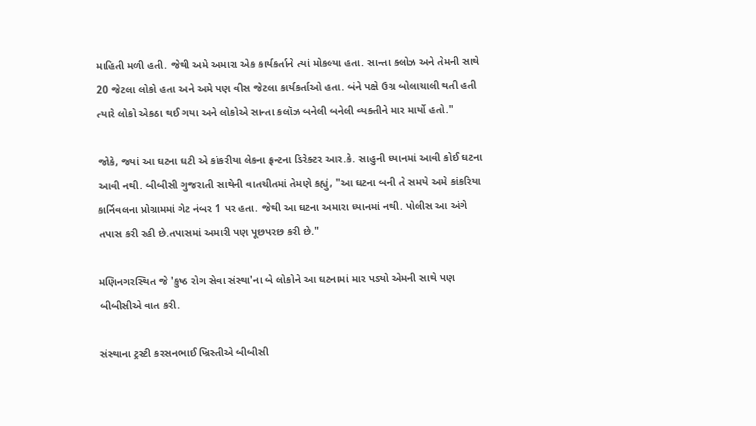માહિતી મળી હતી. જેથી અમે અમારા એક કાર્યકર્તાને ત્યાં મોકલ્યા હતા. સાન્તા ક્લોઝ અને તેમની સાથે 20 જેટલા લોકો હતા અને અમે પણ વીસ જેટલા કાર્યકર્તાઓ હતા. બંને પક્ષે ઉગ્ર બોલાચાલી થતી હતી ત્યારે લોકો એકઠા થઈ ગયા અને લોકોએ સાન્તા કલૉઝ બનેલી બનેલી વ્યક્તીને માર માર્યો હતો."

જોકે, જ્યાં આ ઘટના ઘટી એ કાંકરીયા લેકના ફ્રન્ટના ડિરેક્ટર આર.કે. સાહુની ધ્યાનમાં આવી કોઈ ઘટના આવી નથી. બીબીસી ગુજરાતી સાથેની વાતચીતમાં તેમણે કહ્યું, "આ ઘટના બની તે સમયે અમે કાંકરિયા કાર્નિવલના પ્રોગ્રામમાં ગેટ નંબર 1 પર હતા. જેથી આ ઘટના અમારા ધ્યાનમાં નથી. પોલીસ આ અંગે તપાસ કરી રહી છે.તપાસમાં અમારી પણ પૂછપરછ કરી છે."

મણિનગરસ્થિત જે 'કુષ્ઠ રોગ સેવા સંસ્થા'ના બે લોકોને આ ઘટનામાં માર પડ્યો એમની સાથે પણ બીબીસીએ વાત કરી.

સંસ્થાના ટ્રસ્ટી કરસનભાઈ ખ્રિસ્તીએ બીબીસી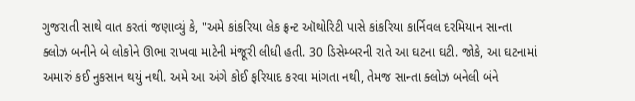ગુજરાતી સાથે વાત કરતાં જણાવ્યું કે, "અમે કાંકરિયા લેક ફ્રન્ટ ઑથોરિટી પાસે કાંકરિયા કાર્નિવલ દરમિયાન સાન્તા ક્લોઝ બનીને બે લોકોને ઊભા રાખવા માટેની મંજૂરી લીધી હતી. 30 ડિસેમ્બરની રાતે આ ઘટના ઘટી. જોકે, આ ઘટનામાં અમારું કઈ નુકસાન થયું નથી. અમે આ અંગે કોઈ ફરિયાદ કરવા માંગતા નથી, તેમજ સાન્તા ક્લોઝ બનેલી બંને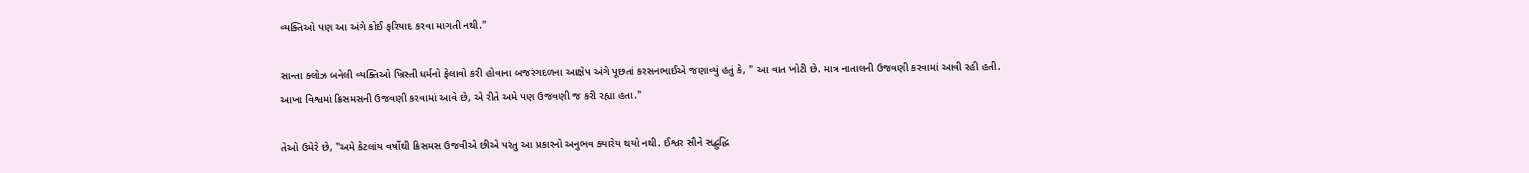વ્યક્તિઓ પણ આ અંગે કોઈ ફરિયાદ કરવા માગતી નથી."

સાન્તા ક્લોઝ બનેલી વ્યક્તિઓ ખ્રિસ્તી ધર્મનો ફેલાવો કરી હોવાના બજરંગદળના આક્ષેપ અંગે પૂછતાં કરસનભાઈએ જણાવ્યું હતું કે, " આ વાત ખોટી છે. માત્ર નાતાલની ઉજવણી કરવામાં આવી રહી હતી. આખા વિશ્વમાં ક્રિસમસની ઉજવણી કરવામાં આવે છે, એ રીતે અમે પણ ઉજવણી જ કરી રહ્યા હતા."

તેઓ ઉમેરે છે, "અમે કેટલાંય વર્ષોથી ક્રિસમસ ઉજવીએ છીએ પરંતુ આ પ્રકારનો અનુભવ ક્યારેય થયો નથી. ઈશ્વર સૌને સદ્બુદ્ધિ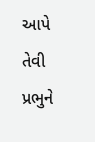આપે તેવી પ્રભુને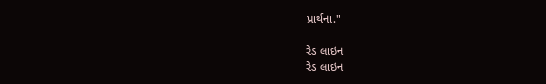પ્રાર્થના."

રેડ લાઇન
રેડ લાઇન